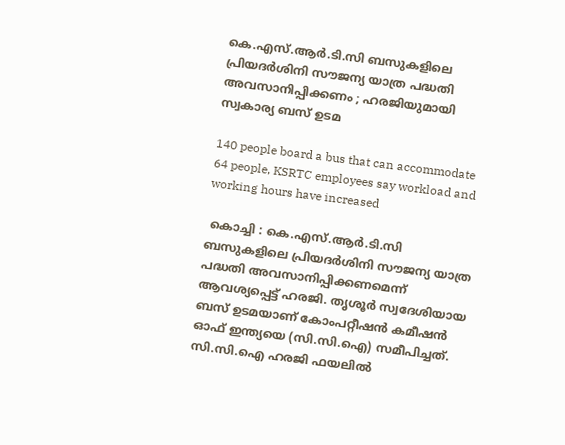കെ.എസ്.ആർ.ടി.സി ബസുകളിലെ പ്രിയദർശിനി സൗജന്യ യാത്ര പദ്ധതി അവസാനിപ്പിക്കണം ; ഹരജിയുമായി സ്വകാര്യ ബസ് ഉടമ

140 people board a bus that can accommodate 64 people, KSRTC employees say workload and working hours have increased

 കൊച്ചി : കെ.എസ്.ആർ.ടി.സി ബസുകളിലെ പ്രിയദർശിനി സൗജന്യ യാത്ര പദ്ധതി അവസാനിപ്പിക്കണമെന്ന് ആവശ്യപ്പെട്ട് ഹരജി. തൃശൂർ സ്വദേശിയായ ബസ് ഉടമയാണ് കോംപറ്റീഷൻ കമീഷൻ ഓഫ് ഇന്ത്യയെ (സി.സി.ഐ) സമീപിച്ചത്. സി.സി.ഐ ഹരജി ഫയലിൽ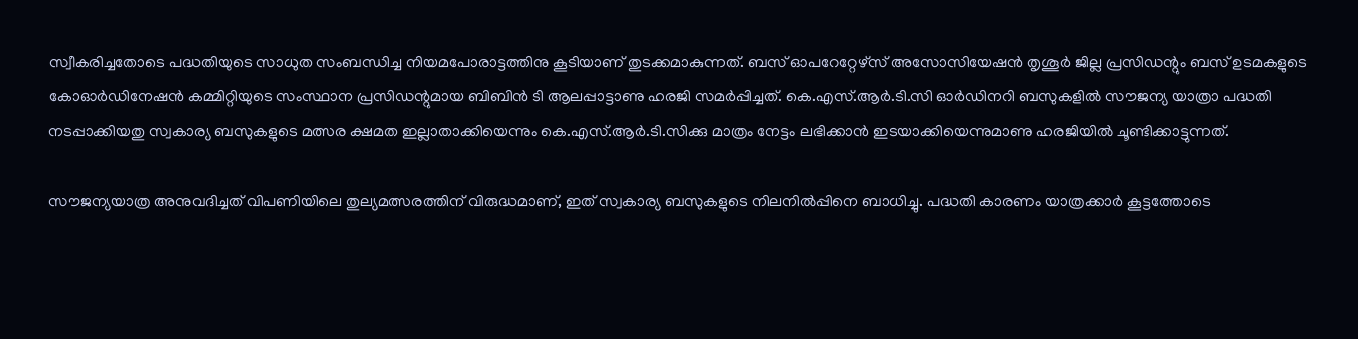സ്വീകരിച്ചതോടെ പദ്ധതിയുടെ സാധുത സംബന്ധിച്ച നിയമപോരാട്ടത്തിനു കൂടിയാണ് തുടക്കമാകുന്നത്. ബസ് ഓപറേറ്റേഴ്സ് അസോസിയേഷൻ തൃശൂർ ജില്ല പ്രസിഡന്റും ബസ് ഉടമകളുടെ കോഓർഡിനേഷൻ കമ്മിറ്റിയുടെ സംസ്ഥാന പ്രസിഡന്റുമായ ബിബിൻ ടി ആലപ്പാട്ടാണു ഹരജി സമർപ്പിച്ചത്. കെ.എസ്.ആർ.ടി.സി ഓർഡിനറി ബസുകളിൽ സൗജന്യ യാത്രാ പദ്ധതി നടപ്പാക്കിയതു സ്വകാര്യ ബസുകളുടെ മത്സര ക്ഷമത ഇല്ലാതാക്കിയെന്നും കെ.എസ്.ആർ.ടി.സിക്കു മാത്രം നേട്ടം ലഭിക്കാൻ ഇടയാക്കിയെന്നുമാണു ഹരജിയിൽ ചൂണ്ടിക്കാട്ടുന്നത്.

സൗജന്യയാത്ര അനുവദിച്ചത് വിപണിയിലെ തുല്യമത്സരത്തിന് വിരുദ്ധമാണ്, ഇത് സ്വകാര്യ ബസുകളുടെ നിലനിൽപ്പിനെ ബാധിച്ചു. പദ്ധതി കാരണം യാത്രക്കാർ കൂട്ടത്തോടെ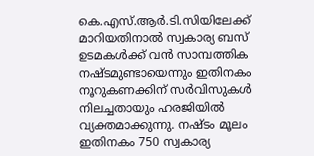കെ.എസ്.ആർ.ടി.സിയിലേക്ക് മാറിയതിനാൽ സ്വകാര്യ ബസ് ഉടമകൾക്ക് വൻ സാമ്പത്തിക നഷ്ടമുണ്ടായെന്നും ഇതിനകം നൂറുകണക്കിന് സർവിസുകൾ നിലച്ചതായും ഹരജിയിൽ വ്യക്തമാക്കുന്നു. നഷ്ടം മൂലം ഇതിനകം 750 സ്വകാര്യ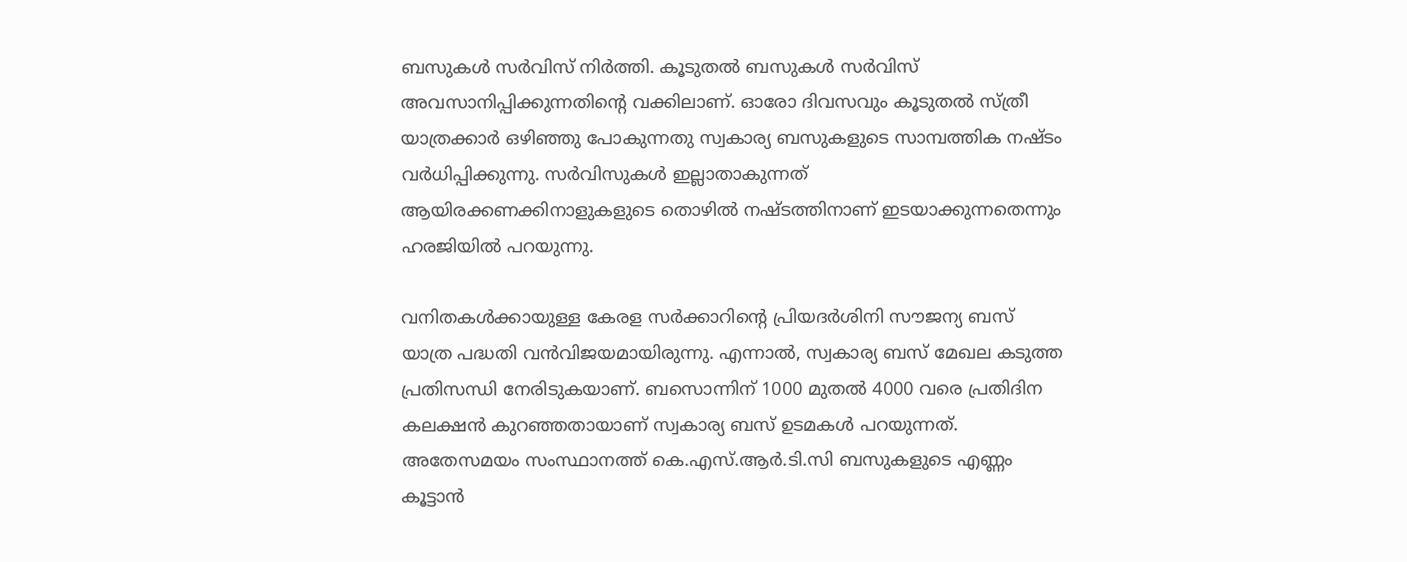ബസുകൾ സർവിസ് നിർത്തി. കൂടുതൽ ബസുകൾ സർവിസ് അവസാനിപ്പിക്കുന്നതിന്റെ വക്കിലാണ്. ഓരോ ദിവസവും കൂടുതൽ സ്ത്രീ യാത്രക്കാർ ഒഴിഞ്ഞു പോകുന്നതു സ്വകാര്യ ബസുകളുടെ സാമ്പത്തിക നഷ്ടം വർധിപ്പിക്കുന്നു. സർവിസുകൾ ഇല്ലാതാകുന്നത് ആയിരക്കണക്കിനാളുകളുടെ തൊഴിൽ നഷ്ടത്തിനാണ് ഇടയാക്കുന്നതെന്നും ഹരജിയിൽ പറയുന്നു.

വനിതകൾക്കായുള്ള കേരള സർക്കാറിന്റെ പ്രിയദർശിനി സൗജന്യ ബസ് യാത്ര പദ്ധതി വൻവിജയമായിരുന്നു. എന്നാൽ, സ്വകാര്യ ബസ് മേഖല കടുത്ത പ്രതിസന്ധി നേരിടുകയാണ്. ബസൊന്നിന് 1000 മുതൽ 4000 വരെ പ്രതിദിന കലക്ഷൻ കുറഞ്ഞതായാണ് സ്വകാര്യ ബസ് ഉടമകൾ പറയുന്നത്. അതേസമയം സംസ്ഥാനത്ത് കെ.എസ്‌.ആർ.ടി.സി ബസുകളുടെ എണ്ണം കൂട്ടാൻ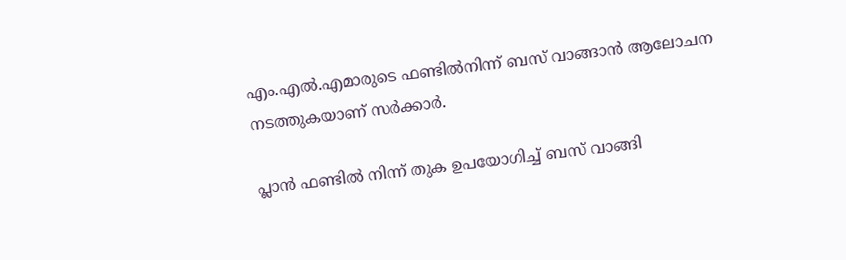എം.എൽ.എമാരുടെ ഫണ്ടിൽനിന്ന് ബസ് വാങ്ങാൻ ആലോചന നടത്തുകയാണ് സർക്കാർ.

പ്ലാൻ ഫണ്ടിൽ നിന്ന് തുക ഉപയോഗിച്ച് ബസ് വാങ്ങി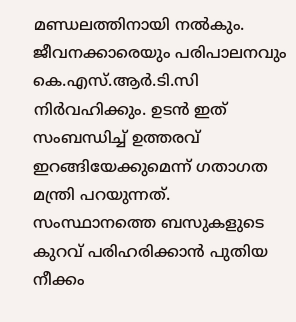മണ്ഡലത്തിനായി നൽകും. ജീവനക്കാരെയും പരിപാലനവും കെ.എസ്‌.ആർ.ടി.സി നിർവഹിക്കും. ഉടൻ ഇത് സംബന്ധിച്ച് ഉത്തരവ് ഇറങ്ങിയേക്കുമെന്ന് ഗതാഗത മന്ത്രി പറയുന്നത്. സംസ്ഥാനത്തെ ബസുകളുടെ കുറവ് പരിഹരിക്കാൻ പുതിയ നീക്കം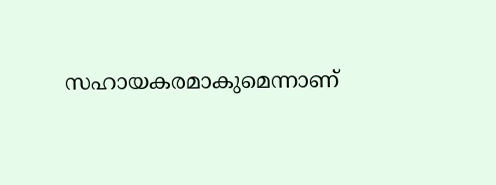സഹായകരമാകുമെന്നാണ്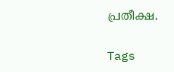പ്രതീക്ഷ.

Tags